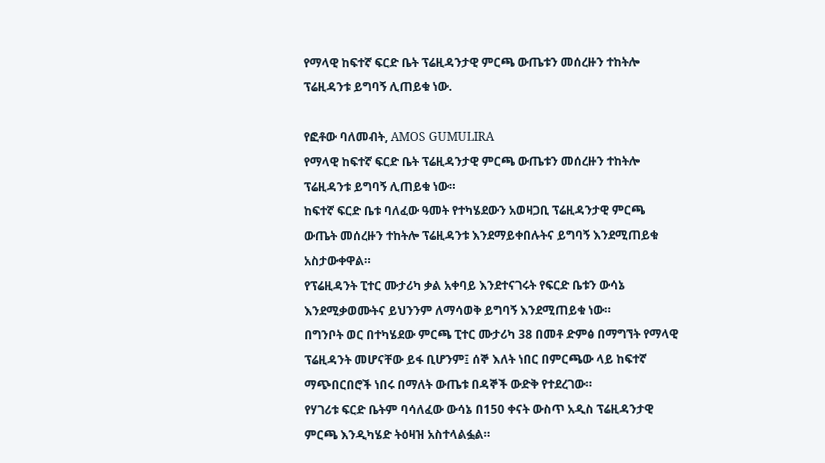የማላዊ ከፍተኛ ፍርድ ቤት ፕሬዚዳንታዊ ምርጫ ውጤቱን መሰረዙን ተከትሎ ፕሬዚዳንቱ ይግባኝ ሊጠይቁ ነው.

የፎቶው ባለመብት, AMOS GUMULIRA
የማላዊ ከፍተኛ ፍርድ ቤት ፕሬዚዳንታዊ ምርጫ ውጤቱን መሰረዙን ተከትሎ ፕሬዚዳንቱ ይግባኝ ሊጠይቁ ነው።
ከፍተኛ ፍርድ ቤቱ ባለፈው ዓመት የተካሄደውን አወዛጋቢ ፕሬዚዳንታዊ ምርጫ ውጤት መሰረዙን ተከትሎ ፕሬዚዳንቱ እንደማይቀበሉትና ይግባኝ እንደሚጠይቁ አስታውቀዋል።
የፕሬዚዳንት ፒተር ሙታሪካ ቃል አቀባይ እንደተናገሩት የፍርድ ቤቱን ውሳኔ እንደሚቃወሙትና ይህንንም ለማሳወቅ ይግባኝ እንደሚጠይቁ ነው።
በግንቦት ወር በተካሄደው ምርጫ ፒተር ሙታሪካ 38 በመቶ ድምፅ በማግኘት የማላዊ ፕሬዚዳንት መሆናቸው ይፋ ቢሆንም፤ ሰኞ እለት ነበር በምርጫው ላይ ከፍተኛ ማጭበርበሮች ነበሩ በማለት ውጤቱ በዳኞች ውድቅ የተደረገው።
የሃገሪቱ ፍርድ ቤትም ባሳለፈው ውሳኔ በ150 ቀናት ውስጥ አዲስ ፕሬዚዳንታዊ ምርጫ እንዲካሄድ ትዕዛዝ አስተላልፏል።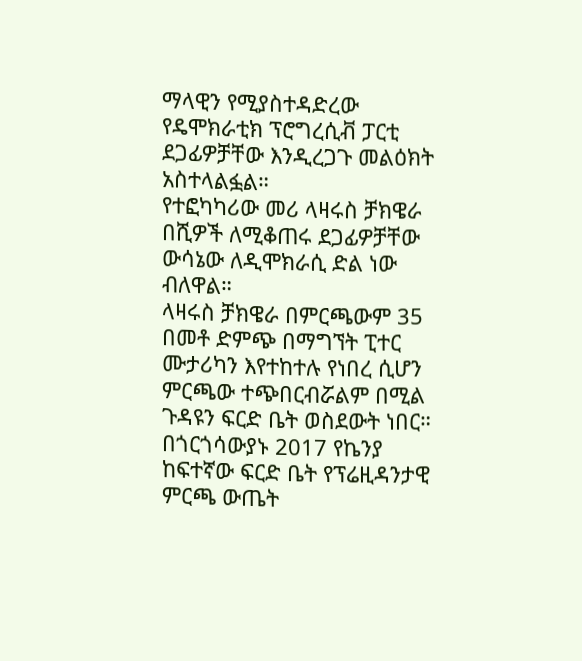ማላዊን የሚያስተዳድረው የዴሞክራቲክ ፕሮግረሲቭ ፓርቲ ደጋፊዎቻቸው እንዲረጋጉ መልዕክት አስተላልፏል።
የተፎካካሪው መሪ ላዛሩስ ቻክዌራ በሺዎች ለሚቆጠሩ ደጋፊዎቻቸው ውሳኔው ለዲሞክራሲ ድል ነው ብለዋል።
ላዛሩስ ቻክዌራ በምርጫውም 35 በመቶ ድምጭ በማግኘት ፒተር ሙታሪካን እየተከተሉ የነበረ ሲሆን ምርጫው ተጭበርብሯልም በሚል ጉዳዩን ፍርድ ቤት ወስደውት ነበር።
በጎርጎሳውያኑ 2017 የኬንያ ከፍተኛው ፍርድ ቤት የፕሬዚዳንታዊ ምርጫ ውጤት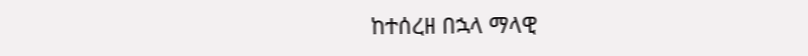ከተሰረዘ በኋላ ማላዊ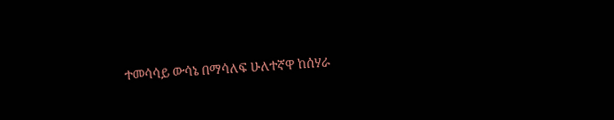ተመሳሳይ ውሳኔ በማሳለፍ ሁለተኛዋ ከሰሃራ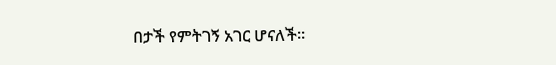በታች የምትገኝ አገር ሆናለች።